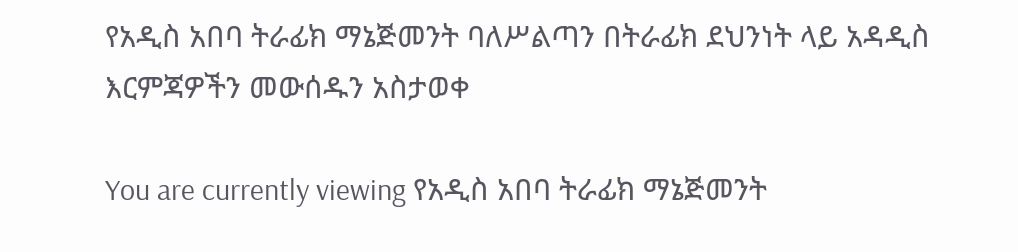የአዲስ አበባ ትራፊክ ማኔጅመንት ባለሥልጣን በትራፊክ ደህንነት ላይ አዳዲስ እርምጃዎችን መውሰዱን አስታወቀ

You are currently viewing የአዲስ አበባ ትራፊክ ማኔጅመንት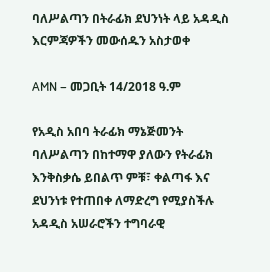ባለሥልጣን በትራፊክ ደህንነት ላይ አዳዲስ እርምጃዎችን መውሰዱን አስታወቀ

AMN – መጋቢት 14/2018 ዓ.ም

የአዲስ አበባ ትራፊክ ማኔጅመንት ባለሥልጣን በከተማዋ ያለውን የትራፊክ እንቅስቃሴ ይበልጥ ምቹ፣ ቀልጣፋ እና ደህንነቱ የተጠበቀ ለማድረግ የሚያስችሉ አዳዲስ አሠራሮችን ተግባራዊ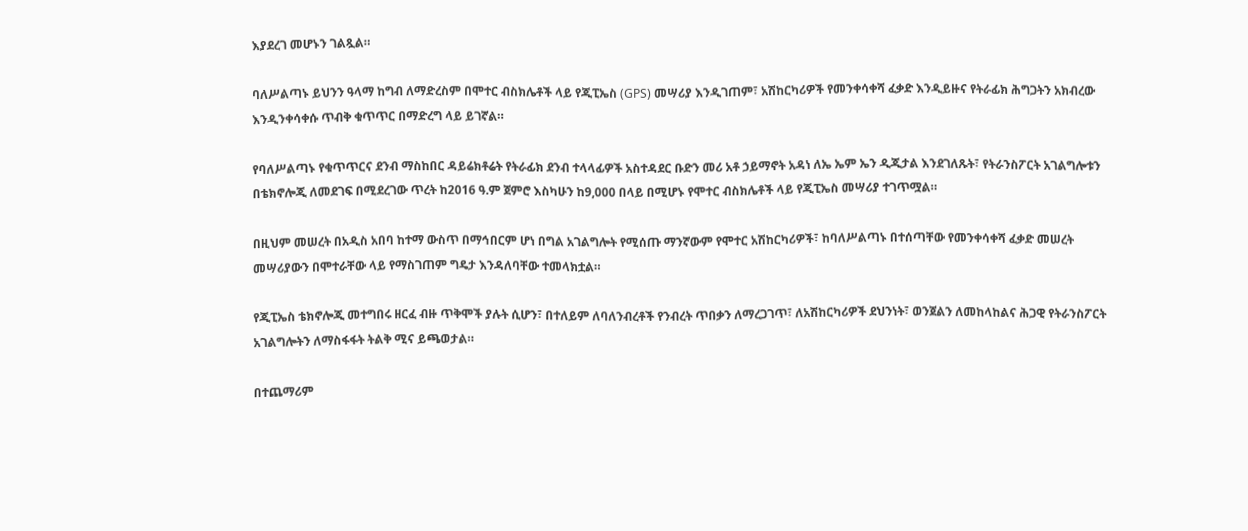እያደረገ መሆኑን ገልጿል።

ባለሥልጣኑ ይህንን ዓላማ ከግብ ለማድረስም በሞተር ብስክሌቶች ላይ የጂፒኤስ (GPS) መሣሪያ እንዲገጠም፣ አሽከርካሪዎች የመንቀሳቀሻ ፈቃድ እንዲይዙና የትራፊክ ሕግጋትን አክብረው እንዲንቀሳቀሱ ጥብቅ ቁጥጥር በማድረግ ላይ ይገኛል።

የባለሥልጣኑ የቁጥጥርና ደንብ ማስከበር ዳይሬክቶሬት የትራፊክ ደንብ ተላላፊዎች አስተዳደር ቡድን መሪ አቶ ኃይማኖት አዳነ ለኤ ኤም ኤን ዲጂታል እንደገለጹት፣ የትራንስፖርት አገልግሎቱን በቴክኖሎጂ ለመደገፍ በሚደረገው ጥረት ከ2016 ዓ.ም ጀምሮ እስካሁን ከ9,000 በላይ በሚሆኑ የሞተር ብስክሌቶች ላይ የጂፒኤስ መሣሪያ ተገጥሟል።

በዚህም መሠረት በአዲስ አበባ ከተማ ውስጥ በማኅበርም ሆነ በግል አገልግሎት የሚሰጡ ማንኛውም የሞተር አሽከርካሪዎች፣ ከባለሥልጣኑ በተሰጣቸው የመንቀሳቀሻ ፈቃድ መሠረት መሣሪያውን በሞተራቸው ላይ የማስገጠም ግዴታ እንዳለባቸው ተመላክቷል።

የጂፒኤስ ቴክኖሎጂ መተግበሩ ዘርፈ ብዙ ጥቅሞች ያሉት ሲሆን፣ በተለይም ለባለንብረቶች የንብረት ጥበቃን ለማረጋገጥ፣ ለአሽከርካሪዎች ደህንነት፣ ወንጀልን ለመከላከልና ሕጋዊ የትራንስፖርት አገልግሎትን ለማስፋፋት ትልቅ ሚና ይጫወታል።

በተጨማሪም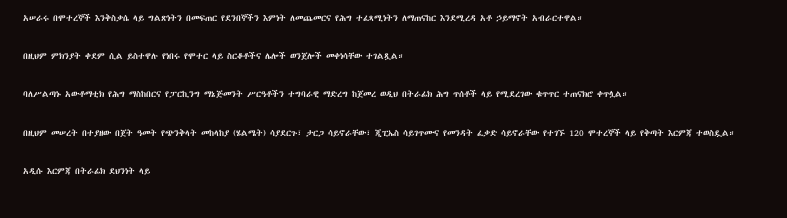አሠራሩ በሞተረኞች እንቅስቃሴ ላይ ግልጽነትን በመፍጠር የደንበኞችን እምነት ለመጨመርና የሕግ ተፈጻሚነትን ለማጠናከር እንደሚረዳ አቶ ኃይማኖት አብራርተዋል።

በዚህም ምክንያት ቀደም ሲል ይስተዋሉ የነበሩ የሞተር ላይ ስርቆቶችና ሌሎች ወንጀሎች መቀነሳቸው ተገልጿል።

ባለሥልጣኑ አውቶማቲክ የሕግ ማስከበርና የፓርኪንግ ማኔጅመንት ሥርዓቶችን ተግባራዊ ማድረግ ከጀመረ ወዲህ በትራፊክ ሕግ ጥሰቶች ላይ የሚደረገው ቁጥጥር ተጠናክሮ ቀጥሏል።

በዚህም መሠረት በተያዘው በጀት ዓመት የጭንቅላት መከላከያ (ሄልሜት) ሳያደርጉ፣ ታርጋ ሳይኖራቸው፣ ጂፒኤስ ሳይገጥሙና የመንዳት ፈቃድ ሳይኖራቸው የተገኙ 120 ሞተረኞች ላይ የቅጣት እርምጃ ተወስዷል።

አዲሱ እርምጃ በትራፊክ ደህንነት ላይ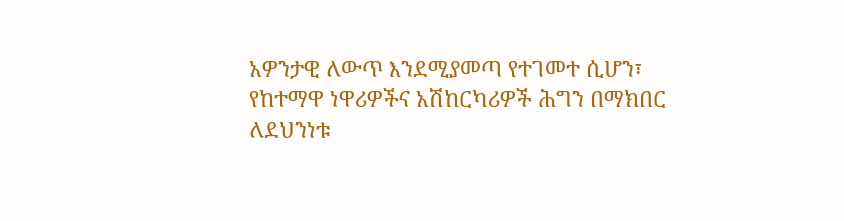አዎንታዊ ለውጥ እንደሚያመጣ የተገመተ ሲሆን፣ የከተማዋ ነዋሪዎችና አሽከርካሪዎች ሕግን በማክበር ለደህንነቱ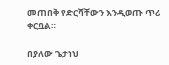መጠበቅ የድርሻቸውን እንዲወጡ ጥሪ ቀርቧል።

በያለው ጌታነህ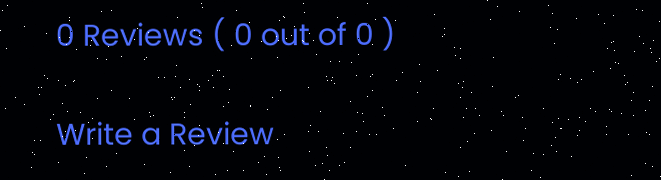0 Reviews ( 0 out of 0 )

Write a Review